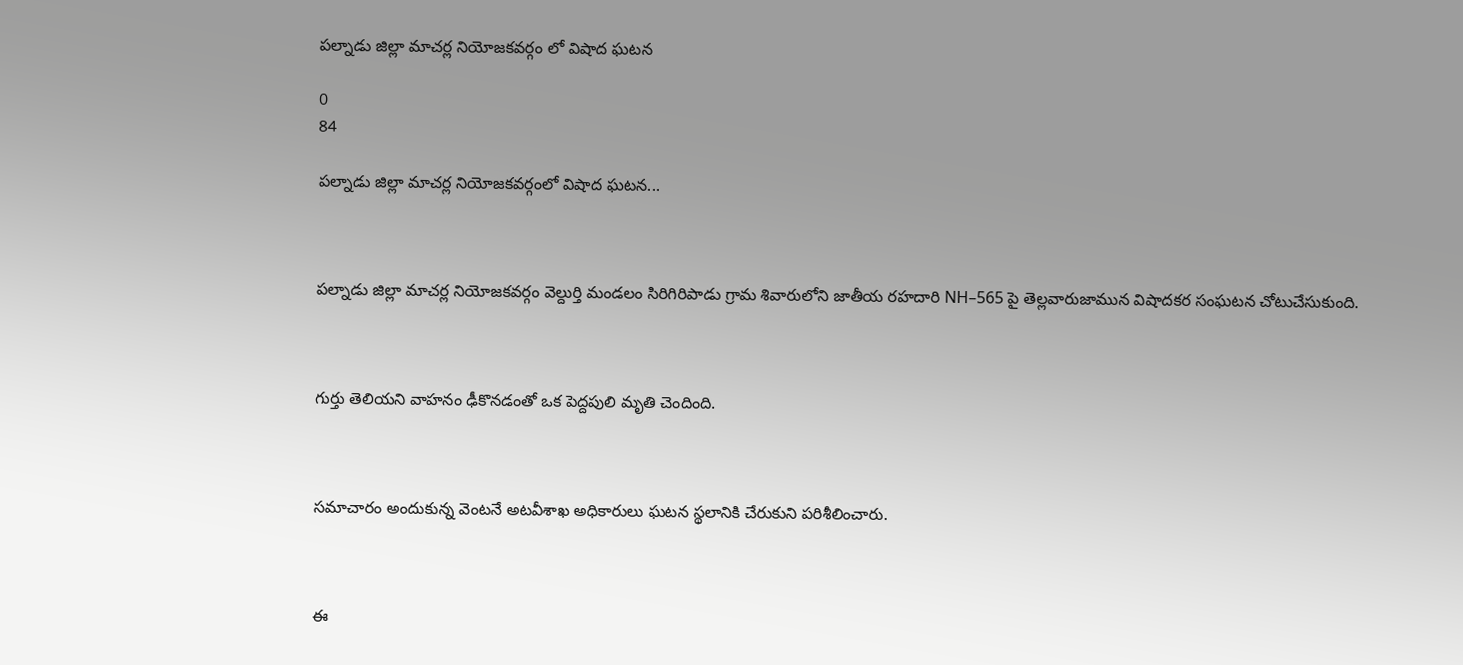పల్నాడు జిల్లా మాచర్ల నియోజకవర్గం లో విషాద ఘటన

0
84

పల్నాడు జిల్లా మాచర్ల నియోజకవర్గంలో విషాద ఘటన...



పల్నాడు జిల్లా మాచర్ల నియోజకవర్గం వెల్దుర్తి మండలం సిరిగిరిపాడు గ్రామ శివారులోని జాతీయ రహదారి NH–565 పై తెల్లవారుజామున విషాదకర సంఘటన చోటుచేసుకుంది.



గుర్తు తెలియని వాహనం ఢీకొనడంతో ఒక పెద్దపులి మృతి చెందింది.



సమాచారం అందుకున్న వెంటనే అటవీశాఖ అధికారులు ఘటన స్థలానికి చేరుకుని పరిశీలించారు.



ఈ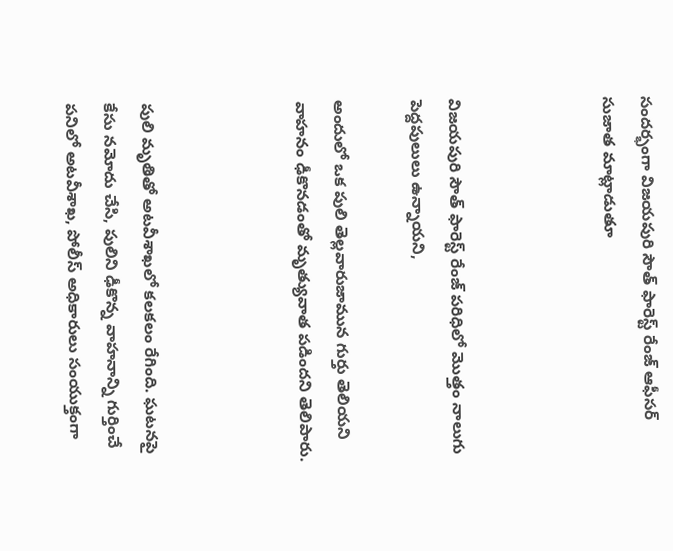సందర్భంగా విజయపురి సౌత్ ఫారెస్ట్ రేంజ్ ఆఫీసర్ సుజాత మాట్లాడుతూ



విజయపురి సౌత్ ఫారెస్ట్ రేంజ్ పరిధిలో మొత్తం నాలుగు పెద్దపులులు ఉన్నాయని,

అందులో ఒక పులి తెల్లవారుజామున గుర్తు తెలియని వాహనం ఢీకొనడంతో మృత్యువాత పడిందని తెలిపారు.



పులి మృతితో అటవీశాఖలో కలకలం రేగింది. ఘటనపై కేసు నమోదు చేసి, పులిని ఢీకొన్న వాహనాన్ని గుర్తించే పనిలో అటవీశాఖ, పోలీస్ అధికారులు సంయుక్తంగా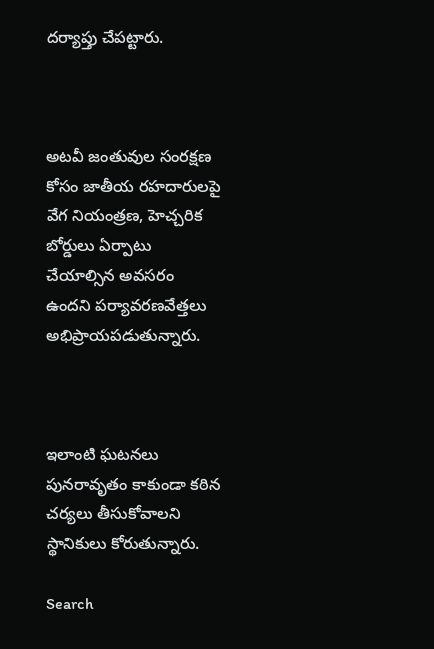దర్యాప్తు చేపట్టారు.



అటవీ జంతువుల సంరక్షణ కోసం జాతీయ రహదారులపై వేగ నియంత్రణ, హెచ్చరిక బోర్డులు ఏర్పాటు చేయాల్సిన అవసరం ఉందని పర్యావరణవేత్తలు అభిప్రాయపడుతున్నారు.



ఇలాంటి ఘటనలు పునరావృతం కాకుండా కఠిన చర్యలు తీసుకోవాలని స్థానికులు కోరుతున్నారు.

Search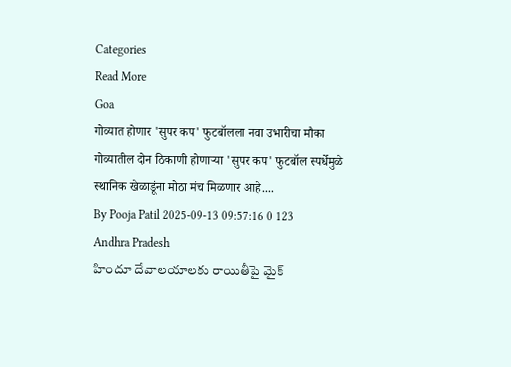Categories
Read More
Goa
गोव्यात होणार 'सुपर कप' फुटबॉलला नवा उभारीचा मौका
गोव्यातील दोन ठिकाणी होणाऱ्या 'सुपर कप' फुटबॉल स्पर्धेमुळे स्थानिक खेळाडूंना मोठा मंच मिळणार आहे....
By Pooja Patil 2025-09-13 09:57:16 0 123
Andhra Pradesh
హిందూ దేవాలయాలకు రాయితీపై మైక్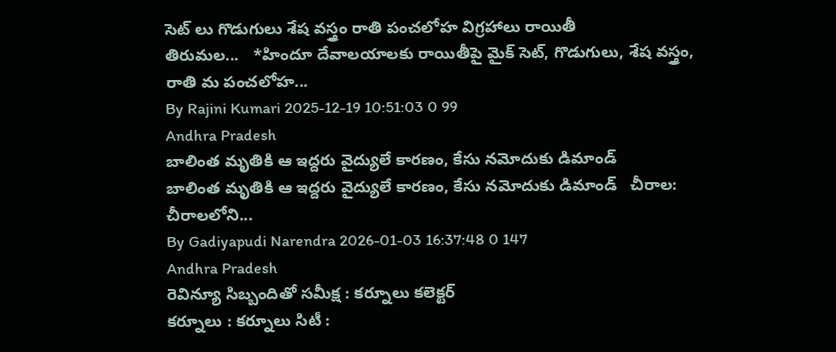సెట్ లు గొడుగులు శేష వస్త్రం రాతి పంచలోహ విగ్రహాలు రాయితీ
తిరుమల...   *హిందూ దేవాలయాలకు రాయితీపై మైక్ సెట్, గొడుగులు, శేష వస్త్రం, రాతి మ పంచలోహ...
By Rajini Kumari 2025-12-19 10:51:03 0 99
Andhra Pradesh
బాలింత మృతికి ఆ ఇద్దరు వైద్యులే కారణం, కేసు నమోదుకు డిమాండ్
బాలింత మృతికి ఆ ఇద్దరు వైద్యులే కారణం, కేసు నమోదుకు డిమాండ్   చీరాల: చీరాలలోని...
By Gadiyapudi Narendra 2026-01-03 16:37:48 0 147
Andhra Pradesh
రెవిన్యూ సిబ్బందితో సమీక్ష : కర్నూలు కలెక్టర్
కర్నూలు : కర్నూలు సిటీ :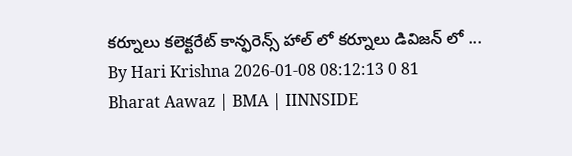కర్నూలు కలెక్టరేట్ కాన్ఫరెన్స్ హాల్ లో కర్నూలు డివిజన్ లో ...
By Hari Krishna 2026-01-08 08:12:13 0 81
Bharat Aawaz | BMA | IINNSIDE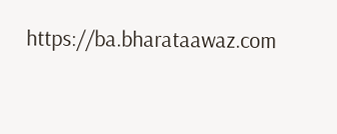https://ba.bharataawaz.com